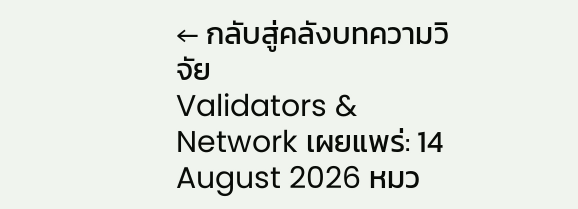← กลับสู่คลังบทความวิจัย
Validators & Network เผยแพร่: 14 August 2026 หมว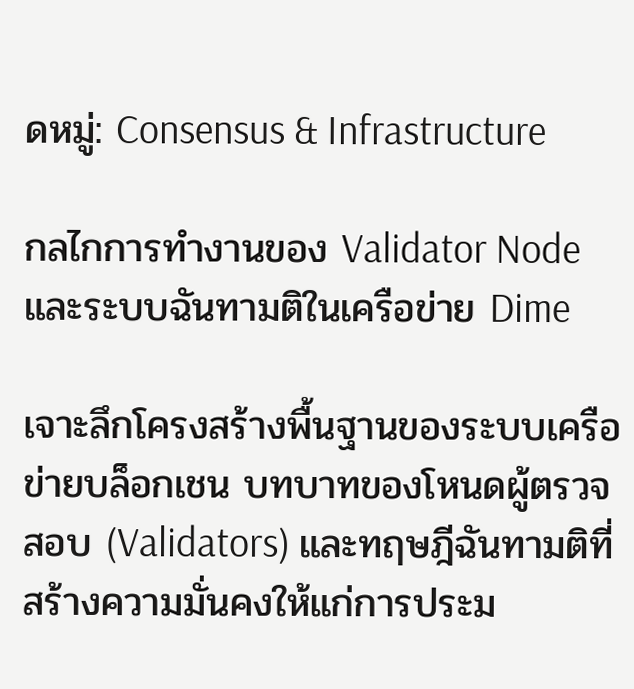ดหมู่: Consensus & Infrastructure

กลไกการทำงานของ Validator Node และระบบฉันทามติในเครือข่าย Dime

เจาะลึกโครงสร้างพื้นฐานของระบบเครือข่ายบล็อกเชน บทบาทของโหนดผู้ตรวจสอบ (Validators) และทฤษฎีฉันทามติที่สร้างความมั่นคงให้แก่การประม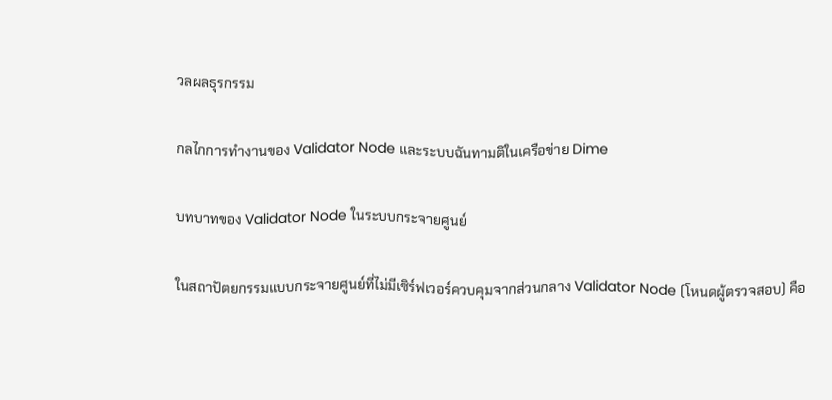วลผลธุรกรรม

กลไกการทำงานของ Validator Node และระบบฉันทามติในเครือข่าย Dime

บทบาทของ Validator Node ในระบบกระจายศูนย์

ในสถาปัตยกรรมแบบกระจายศูนย์ที่ไม่มีเซิร์ฟเวอร์ควบคุมจากส่วนกลาง Validator Node (โหนดผู้ตรวจสอบ) คือ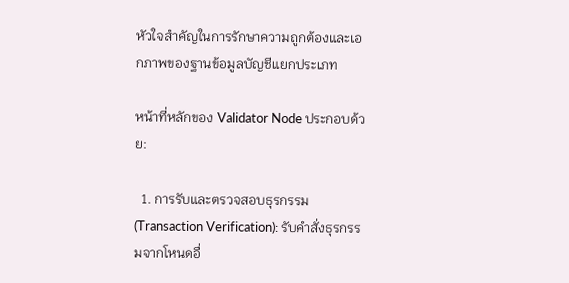หัวใจสำคัญในการรักษาความถูกต้องและเอกภาพของฐานข้อมูลบัญชีแยกประเภท

หน้าที่หลักของ Validator Node ประกอบด้วย:

  1. การรับและตรวจสอบธุรกรรม (Transaction Verification): รับคำสั่งธุรกรรมจากโหนดอื่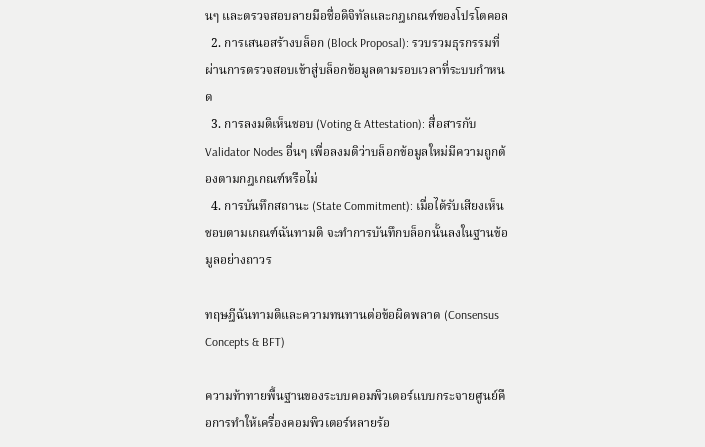นๆ และตรวจสอบลายมือชื่อดิจิทัลและกฎเกณฑ์ของโปรโตคอล
  2. การเสนอสร้างบล็อก (Block Proposal): รวบรวมธุรกรรมที่ผ่านการตรวจสอบเข้าสู่บล็อกข้อมูลตามรอบเวลาที่ระบบกำหนด
  3. การลงมติเห็นชอบ (Voting & Attestation): สื่อสารกับ Validator Nodes อื่นๆ เพื่อลงมติว่าบล็อกข้อมูลใหม่มีความถูกต้องตามกฎเกณฑ์หรือไม่
  4. การบันทึกสถานะ (State Commitment): เมื่อได้รับเสียงเห็นชอบตามเกณฑ์ฉันทามติ จะทำการบันทึกบล็อกนั้นลงในฐานข้อมูลอย่างถาวร

ทฤษฎีฉันทามติและความทนทานต่อข้อผิดพลาด (Consensus Concepts & BFT)

ความท้าทายพื้นฐานของระบบคอมพิวเตอร์แบบกระจายศูนย์คือการทำให้เครื่องคอมพิวเตอร์หลายร้อ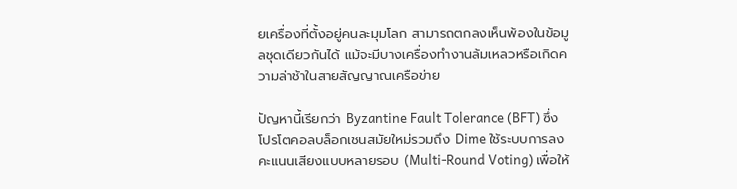ยเครื่องที่ตั้งอยู่คนละมุมโลก สามารถตกลงเห็นพ้องในข้อมูลชุดเดียวกันได้ แม้จะมีบางเครื่องทำงานล้มเหลวหรือเกิดความล่าช้าในสายสัญญาณเครือข่าย

ปัญหานี้เรียกว่า Byzantine Fault Tolerance (BFT) ซึ่งโปรโตคอลบล็อกเชนสมัยใหม่รวมถึง Dime ใช้ระบบการลงคะแนนเสียงแบบหลายรอบ (Multi-Round Voting) เพื่อให้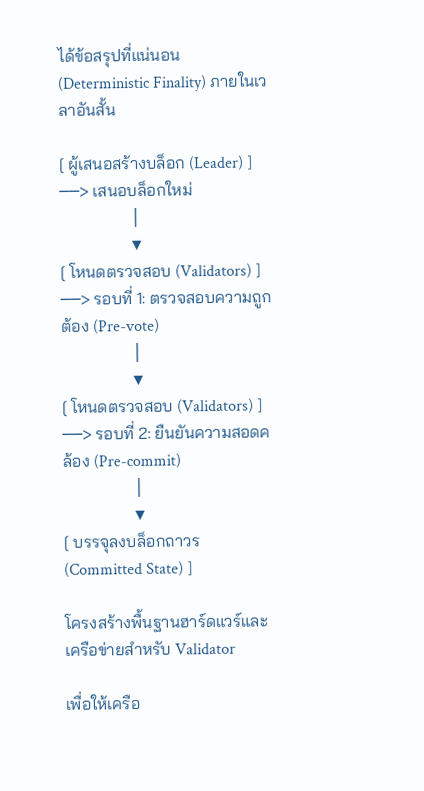ได้ข้อสรุปที่แน่นอน (Deterministic Finality) ภายในเวลาอันสั้น

[ ผู้เสนอสร้างบล็อก (Leader) ] ──> เสนอบล็อกใหม่
                 │
                 ▼
[ โหนดตรวจสอบ (Validators) ] ──> รอบที่ 1: ตรวจสอบความถูกต้อง (Pre-vote)
                 │
                 ▼
[ โหนดตรวจสอบ (Validators) ] ──> รอบที่ 2: ยืนยันความสอดคล้อง (Pre-commit)
                 │
                 ▼
[ บรรจุลงบล็อกถาวร (Committed State) ]

โครงสร้างพื้นฐานฮาร์ดแวร์และเครือข่ายสำหรับ Validator

เพื่อให้เครือ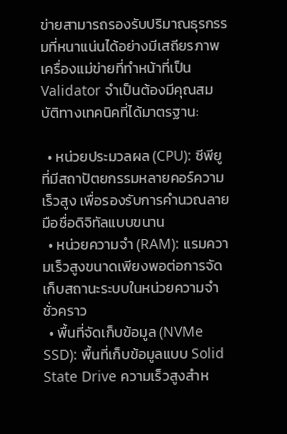ข่ายสามารถรองรับปริมาณธุรกรรมที่หนาแน่นได้อย่างมีเสถียรภาพ เครื่องแม่ข่ายที่ทำหน้าที่เป็น Validator จำเป็นต้องมีคุณสมบัติทางเทคนิคที่ได้มาตรฐาน:

  • หน่วยประมวลผล (CPU): ซีพียูที่มีสถาปัตยกรรมหลายคอร์ความเร็วสูง เพื่อรองรับการคำนวณลายมือชื่อดิจิทัลแบบขนาน
  • หน่วยความจำ (RAM): แรมความเร็วสูงขนาดเพียงพอต่อการจัดเก็บสถานะระบบในหน่วยความจำชั่วคราว
  • พื้นที่จัดเก็บข้อมูล (NVMe SSD): พื้นที่เก็บข้อมูลแบบ Solid State Drive ความเร็วสูงสำห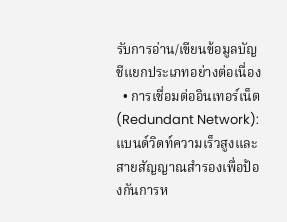รับการอ่าน/เขียนข้อมูลบัญชีแยกประเภทอย่างต่อเนื่อง
  • การเชื่อมต่ออินเทอร์เน็ต (Redundant Network): แบนด์วิดท์ความเร็วสูงและสายสัญญาณสำรองเพื่อป้องกันการห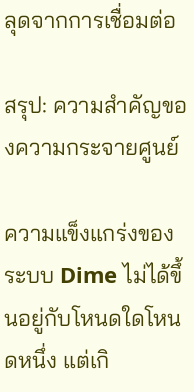ลุดจากการเชื่อมต่อ

สรุป: ความสำคัญของความกระจายศูนย์

ความแข็งแกร่งของระบบ Dime ไม่ได้ขึ้นอยู่กับโหนดใดโหนดหนึ่ง แต่เกิ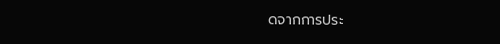ดจากการประ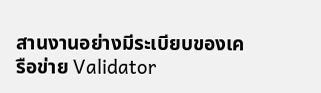สานงานอย่างมีระเบียบของเครือข่าย Validator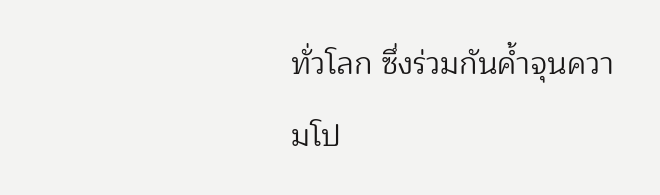ทั่วโลก ซึ่งร่วมกันค้ำจุนความโป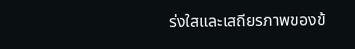ร่งใสและเสถียรภาพของข้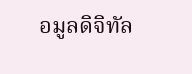อมูลดิจิทัล